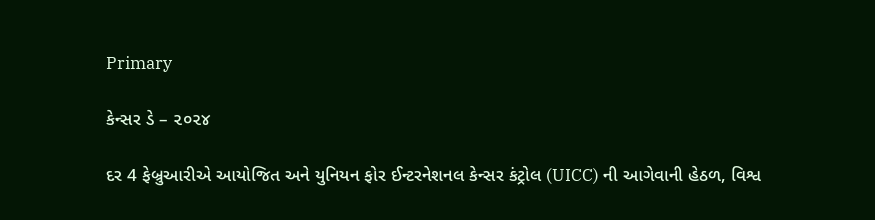Primary

કેન્સર ડે – ૨૦૨૪

દર 4 ફેબ્રુઆરીએ આયોજિત અને યુનિયન ફોર ઈન્ટરનેશનલ કેન્સર કંટ્રોલ (UICC) ની આગેવાની હેઠળ, વિશ્વ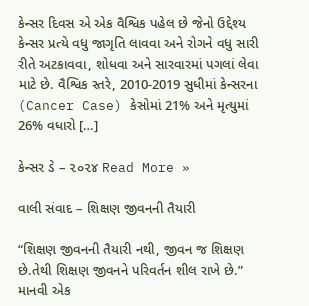કેન્સર દિવસ એ એક વૈશ્વિક પહેલ છે જેનો ઉદ્દેશ્ય કેન્સર પ્રત્યે વધુ જાગૃતિ લાવવા અને રોગને વધુ સારી રીતે અટકાવવા, શોધવા અને સારવારમાં પગલાં લેવા માટે છે. વૈશ્વિક સ્તરે, 2010-2019 સુધીમાં કેન્સરના (Cancer Case) કેસોમાં 21% અને મૃત્યુમાં 26% વધારો […]

કેન્સર ડે – ૨૦૨૪ Read More »

વાલી સંવાદ – શિક્ષણ જીવનની તૈયારી

“શિક્ષણ જીવનની તૈયારી નથી, જીવન જ શિક્ષણ છે.તેથી શિક્ષણ જીવનને પરિવર્તન શીલ રાખે છે.”              માનવી એક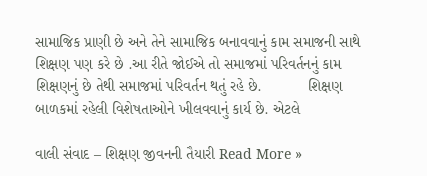સામાજિક પ્રાણી છે અને તેને સામાજિક બનાવવાનું કામ સમાજની સાથે શિક્ષણ પણ કરે છે .આ રીતે જોઈએ તો સમાજમાં પરિવર્તનનું કામ શિક્ષણનું છે તેથી સમાજમાં પરિવર્તન થતું રહે છે.           શિક્ષણ બાળકમાં રહેલી વિશેષતાઓને ખીલવવાનું કાર્ય છે. એટલે

વાલી સંવાદ – શિક્ષણ જીવનની તૈયારી Read More »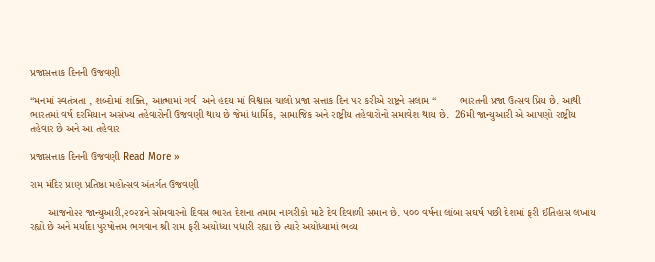પ્રજાસત્તાક દિનની ઉજવણી

“મનમાં સ્વતંત્રતા , શબ્દોમાં શક્તિ, આત્મામાં ગર્વ  અને હદય માં વિશ્વાસ ચાલો પ્રજા સત્તાક દિન પર કરીએ રાષ્ટ્રને સલામ “        ભારતની પ્રજા ઉત્સવ પ્રિય છે. આથી ભારતમાં વર્ષ દરમિયાન અસંખ્ય તહેવારોની ઉજવણી થાય છે જેમાં ધાર્મિક, સામાજિક અને રાષ્ટ્રીય તહેવારોનો સમાવેશ થાય છે.  26મી જાન્યુઆરી એ આપણો રાષ્ટ્રીય તહેવાર છે અને આ તહેવાર

પ્રજાસત્તાક દિનની ઉજવણી Read More »

રામ મંદિર પ્રાણ પ્રતિષ્ઠા મહોત્સવ અંતર્ગત ઉજવણી

      આજનો૨૨ જાન્યુઆરી,૨૦૨૪ને સોમવારનો દિવસ ભારત દેશના તમામ નાગરીકો માટે દેવ દિવાળી સમાન છે. ૫૦૦ વર્ષના લાંબા સઘર્ષ પછી દેશમાં ફરી ઈતિહાસ લખાય રહ્યો છે અને મર્યાદા પુરષોત્તમ ભગવાન શ્રી રામ ફરી અયોધ્યા પધારી રહ્યા છે ત્યારે અયોધ્યામાં ભવ્ય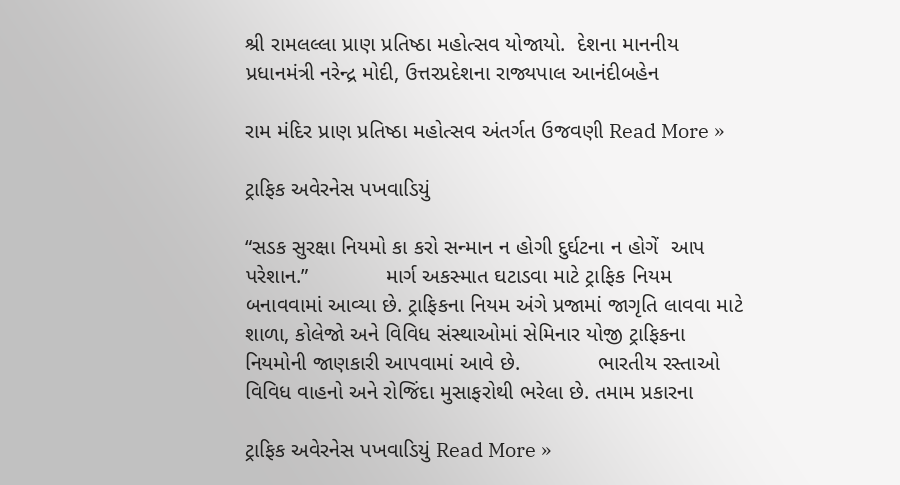શ્રી રામલલ્લા પ્રાણ પ્રતિષ્ઠા મહોત્સવ યોજાયો.  દેશના માનનીય પ્રધાનમંત્રી નરેન્દ્ર મોદી, ઉત્તરપ્રદેશના રાજ્યપાલ આનંદીબહેન

રામ મંદિર પ્રાણ પ્રતિષ્ઠા મહોત્સવ અંતર્ગત ઉજવણી Read More »

ટ્રાફિક અવેરનેસ પખવાડિયું

“સડક સુરક્ષા નિયમો કા કરો સન્માન ન હોગી દુર્ઘટના ન હોગેં  આપ પરેશાન.”             માર્ગ અકસ્માત ઘટાડવા માટે ટ્રાફિક નિયમ બનાવવામાં આવ્યા છે. ટ્રાફિકના નિયમ અંગે પ્રજામાં જાગૃતિ લાવવા માટે શાળા, કોલેજો અને વિવિધ સંસ્થાઓમાં સેમિનાર યોજી ટ્રાફિકના નિયમોની જાણકારી આપવામાં આવે છે.             ભારતીય રસ્તાઓ વિવિધ વાહનો અને રોજિંદા મુસાફરોથી ભરેલા છે. તમામ પ્રકારના

ટ્રાફિક અવેરનેસ પખવાડિયું Read More »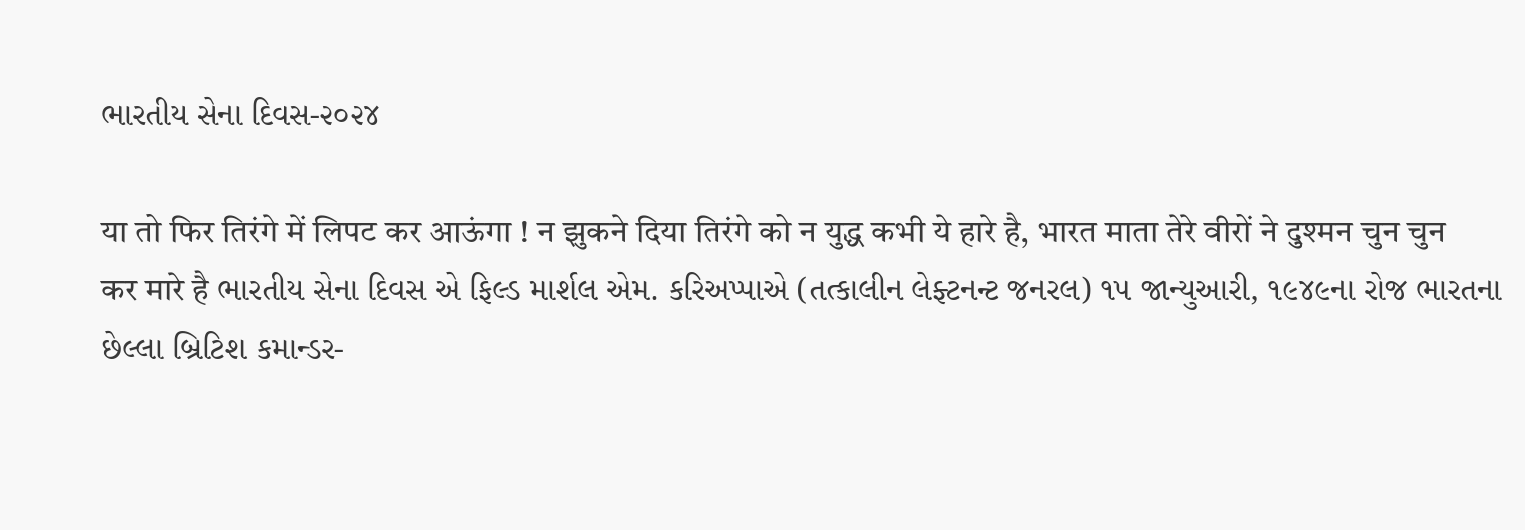ભારતીય સેના દિવસ-૨૦૨૪

या तो फिर तिरंगे में लिपट कर आऊंगा ! न झुकने दिया तिरंगे को न युद्ध कभी ये हारे है, भारत माता तेरे वीरों ने दुश्मन चुन चुन कर मारे है ભારતીય સેના દિવસ એ ફિલ્ડ માર્શલ એમ. કરિઅપ્પાએ (તત્કાલીન લેફ્ટનન્ટ જનરલ) ૧૫ જાન્યુઆરી, ૧૯૪૯ના રોજ ભારતના છેલ્લા બ્રિટિશ કમાન્ડર-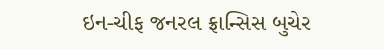ઇન-ચીફ જનરલ ફ્રાન્સિસ બુચેર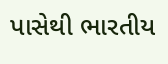પાસેથી ભારતીય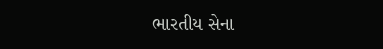ભારતીય સેના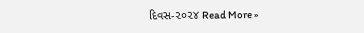દિવસ-૨૦૨૪ Read More »